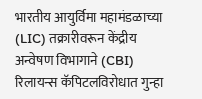भारतीय आयुर्विमा महामंडळाच्या (LIC) तक्रारीवरून केंद्रीय अन्वेषण विभागाने (CBI) रिलायन्स कॅपिटलविरोधात गुन्हा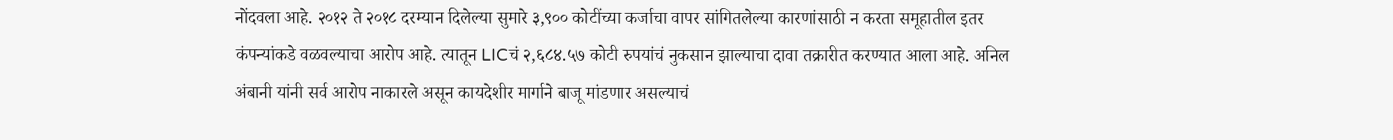नोंदवला आहे. २०१२ ते २०१८ दरम्यान दिलेल्या सुमारे ३,९०० कोटींच्या कर्जाचा वापर सांगितलेल्या कारणांसाठी न करता समूहातील इतर कंपन्यांकडे वळवल्याचा आरोप आहे. त्यातून LICचं २,६८४.५७ कोटी रुपयांचं नुकसान झाल्याचा दावा तक्रारीत करण्यात आला आहे. अनिल अंबानी यांनी सर्व आरोप नाकारले असून कायदेशीर मार्गाने बाजू मांडणार असल्याचं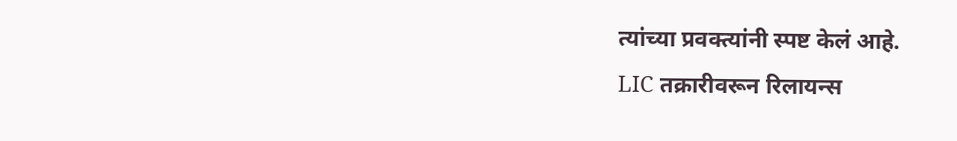त्यांच्या प्रवक्त्यांनी स्पष्ट केलं आहे.
LIC तक्रारीवरून रिलायन्स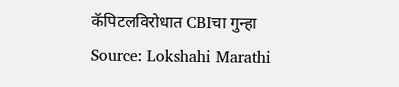कॅपिटलविरोधात CBIचा गुन्हा
Source: Lokshahi Marathi